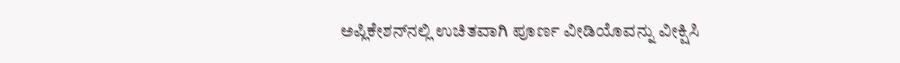ಅಪ್ಲಿಕೇಶನ್‌ನಲ್ಲಿ ಉಚಿತವಾಗಿ ಪೂರ್ಣ ವೀಡಿಯೊವನ್ನು ವೀಕ್ಷಿಸಿ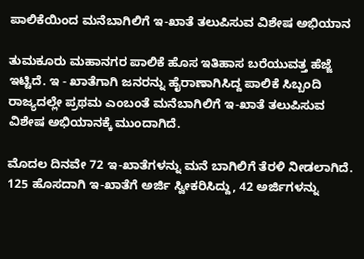ಪಾಲಿಕೆಯಿಂದ ಮನೆಬಾಗಿಲಿಗೆ ಇ-ಖಾತೆ ತಲುಪಿಸುವ ವಿಶೇಷ ಅಭಿಯಾನ

ತುಮಕೂರು ಮಹಾನಗರ ಪಾಲಿಕೆ ಹೊಸ ಇತಿಹಾಸ ಬರೆಯುವತ್ತ ಹೆಜ್ಜೆ ಇಟ್ಟಿದೆ. ಇ - ಖಾತೆಗಾಗಿ ಜನರನ್ನು ಹೈರಾಣಾಗಿಸಿದ್ದ ಪಾಲಿಕೆ ಸಿಬ್ಬಂದಿ ರಾಜ್ಯದಲ್ಲೇ ಪ್ರಥಮ ಎಂಬಂತೆ ಮನೆಬಾಗಿಲಿಗೆ ಇ-ಖಾತೆ ತಲುಪಿಸುವ ವಿಶೇಷ ಅಭಿಯಾನಕ್ಕೆ ಮುಂದಾಗಿದೆ.

ಮೊದಲ ದಿನವೇ 72 ಇ-ಖಾತೆಗಳನ್ನು ಮನೆ ಬಾಗಿಲಿಗೆ ತೆರಳಿ ನೀಡಲಾಗಿದೆ. 125 ಹೊಸದಾಗಿ ಇ-ಖಾತೆಗೆ ಅರ್ಜಿ ಸ್ವೀಕರಿಸಿದ್ದು, 42 ಅರ್ಜಿಗಳನ್ನು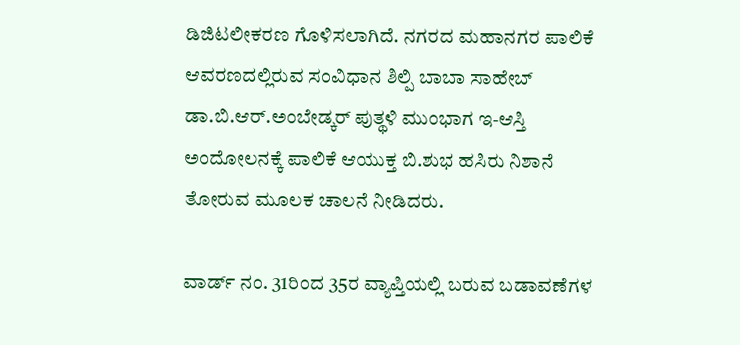ಡಿಜಿಟಲೀಕರಣ ಗೊಳಿಸಲಾಗಿದೆ. ನಗರದ ಮಹಾನಗರ ಪಾಲಿಕೆ ಆವರಣದಲ್ಲಿರುವ ಸಂವಿಧಾನ ಶಿಲ್ಪಿ ಬಾಬಾ ಸಾಹೇಬ್ ಡಾ.ಬಿ.ಆರ್.ಅಂಬೇಡ್ಕರ್ ಪುತ್ಥಳಿ ಮುಂಭಾಗ ಇ-ಆಸ್ತಿ ಅಂದೋಲನಕ್ಕೆ ಪಾಲಿಕೆ ಆಯುಕ್ತ ಬಿ.ಶುಭ ಹಸಿರು ನಿಶಾನೆ ತೋರುವ ಮೂಲಕ ಚಾಲನೆ ನೀಡಿದರು.

ವಾರ್ಡ್ ನಂ. 31ರಿಂದ 35ರ ವ್ಯಾಪ್ತಿಯಲ್ಲಿ ಬರುವ ಬಡಾವಣೆಗಳ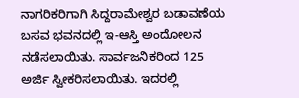ನಾಗರಿಕರಿಗಾಗಿ ಸಿದ್ದರಾಮೇಶ್ವರ ಬಡಾವಣೆಯ ಬಸವ ಭವನದಲ್ಲಿ ಇ-ಆಸ್ತಿ ಅಂದೋಲನ ನಡೆಸಲಾಯಿತು. ಸಾರ್ವಜನಿಕರಿಂದ 125 ಅರ್ಜಿ ಸ್ವೀಕರಿಸಲಾಯಿತು. ಇದರಲ್ಲಿ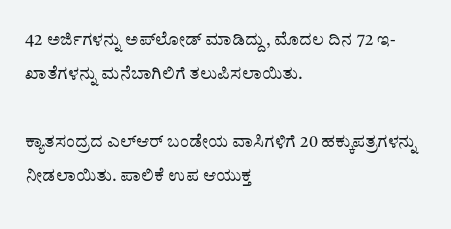42 ಅರ್ಜಿಗಳನ್ನು ಅಪ್‌ಲೋಡ್ ಮಾಡಿದ್ದು, ಮೊದಲ ದಿನ 72 ಇ-ಖಾತೆಗಳನ್ನು ಮನೆಬಾಗಿಲಿಗೆ ತಲುಪಿಸಲಾಯಿತು.

ಕ್ಯಾತಸಂದ್ರದ ಎಲ್‌ಆರ್ ಬಂಡೇಯ ವಾಸಿಗಳಿಗೆ 20 ಹಕ್ಕುಪತ್ರಗಳನ್ನು ನೀಡಲಾಯಿತು. ಪಾಲಿಕೆ ಉಪ ಆಯುಕ್ತ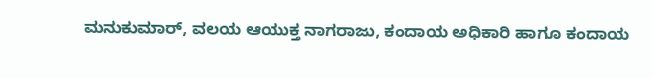ಮನುಕುಮಾರ್, ವಲಯ ಆಯುಕ್ತ ನಾಗರಾಜು, ಕಂದಾಯ ಅಧಿಕಾರಿ ಹಾಗೂ ಕಂದಾಯ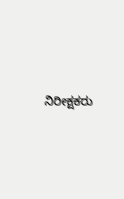ನಿರೀಕ್ಷಕರು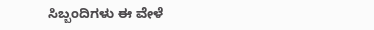ಸಿಬ್ಬಂದಿಗಳು ಈ ವೇಳೆ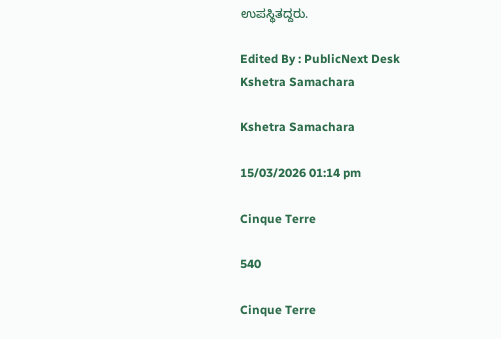ಉಪಸ್ಥಿತದ್ದರು.

Edited By : PublicNext Desk
Kshetra Samachara

Kshetra Samachara

15/03/2026 01:14 pm

Cinque Terre

540

Cinque Terre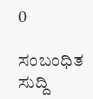0

ಸಂಬಂಧಿತ ಸುದ್ದಿ